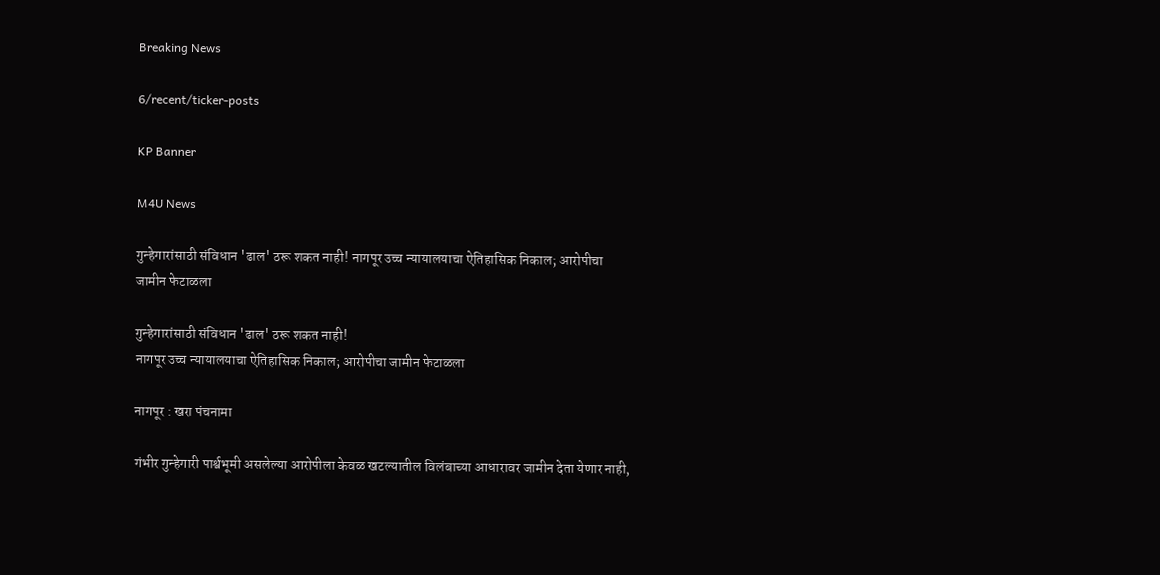Breaking News

6/recent/ticker-posts

KP Banner

M4U News

गुन्हेगारांसाठी संविधान 'ढाल' ठरू शकत नाही! नागपूर उच्च न्यायालयाचा ऐतिहासिक निकाल; आरोपीचा जामीन फेटाळला

गुन्हेगारांसाठी संविधान 'ढाल' ठरू शकत नाही!
नागपूर उच्च न्यायालयाचा ऐतिहासिक निकाल; आरोपीचा जामीन फेटाळला

नागपूर : खरा पंचनामा

गंभीर गुन्हेगारी पार्श्वभूमी असलेल्या आरोपीला केवळ खटल्यातील विलंबाच्या आधारावर जामीन देता येणार नाही,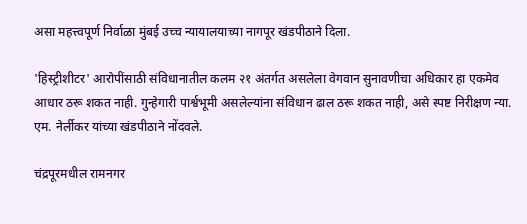असा महत्त्वपूर्ण निर्वाळा मुंबई उच्च न्यायालयाच्या नागपूर खंडपीठाने दिला.

'हिस्ट्रीशीटर' आरोपींसाठी संविधानातील कलम २१ अंतर्गत असलेला वेगवान सुनावणीचा अधिकार हा एकमेव आधार ठरू शकत नाही. गुन्हेगारी पार्श्वभूमी असलेल्यांना संविधान ढाल ठरू शकत नाही, असे स्पष्ट निरीक्षण न्या. एम. नेर्लीकर यांच्या खंडपीठाने नोंदवले.

चंद्रपूरमधील रामनगर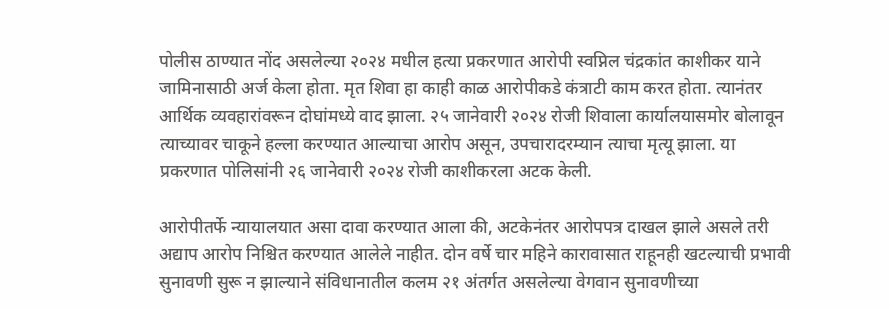पोलीस ठाण्यात नोंद असलेल्या २०२४ मधील हत्या प्रकरणात आरोपी स्वप्निल चंद्रकांत काशीकर याने जामिनासाठी अर्ज केला होता. मृत शिवा हा काही काळ आरोपीकडे कंत्राटी काम करत होता. त्यानंतर आर्थिक व्यवहारांवरून दोघांमध्ये वाद झाला. २५ जानेवारी २०२४ रोजी शिवाला कार्यालयासमोर बोलावून त्याच्यावर चाकूने हल्ला करण्यात आल्याचा आरोप असून, उपचारादरम्यान त्याचा मृत्यू झाला. या प्रकरणात पोलिसांनी २६ जानेवारी २०२४ रोजी काशीकरला अटक केली.

आरोपीतर्फे न्यायालयात असा दावा करण्यात आला की, अटकेनंतर आरोपपत्र दाखल झाले असले तरी अद्याप आरोप निश्चित करण्यात आलेले नाहीत. दोन वर्षे चार महिने कारावासात राहूनही खटल्याची प्रभावी सुनावणी सुरू न झाल्याने संविधानातील कलम २१ अंतर्गत असलेल्या वेगवान सुनावणीच्या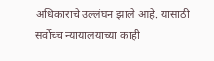अधिकाराचे उल्लंघन झाले आहे. यासाठी सर्वोच्च न्यायालयाच्या काही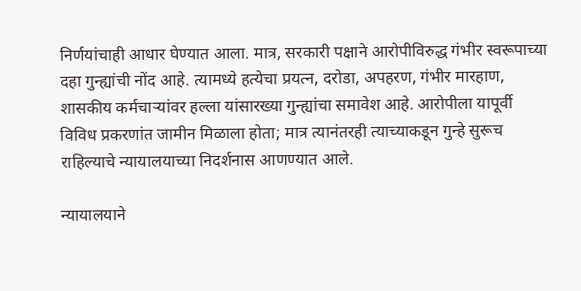निर्णयांचाही आधार घेण्यात आला. मात्र, सरकारी पक्षाने आरोपीविरुद्ध गंभीर स्वरूपाच्या दहा गुन्ह्यांची नोंद आहे. त्यामध्ये हत्येचा प्रयत्न, दरोडा, अपहरण, गंभीर मारहाण, शासकीय कर्मचाऱ्यांवर हल्ला यांसारख्या गुन्ह्यांचा समावेश आहे. आरोपीला यापूर्वी विविध प्रकरणांत जामीन मिळाला होता; मात्र त्यानंतरही त्याच्याकडून गुन्हे सुरूच राहिल्याचे न्यायालयाच्या निदर्शनास आणण्यात आले.

न्यायालयाने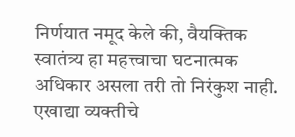निर्णयात नमूद केले की, वैयक्तिक स्वातंत्र्य हा महत्त्वाचा घटनात्मक अधिकार असला तरी तो निरंकुश नाही. एखाद्या व्यक्तीचे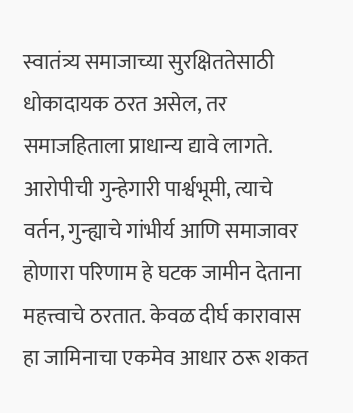स्वातंत्र्य समाजाच्या सुरक्षिततेसाठी धोकादायक ठरत असेल, तर समाजहिताला प्राधान्य द्यावे लागते. आरोपीची गुन्हेगारी पार्श्वभूमी, त्याचे वर्तन, गुन्ह्याचे गांभीर्य आणि समाजावर होणारा परिणाम हे घटक जामीन देताना महत्त्वाचे ठरतात. केवळ दीर्घ कारावास हा जामिनाचा एकमेव आधार ठरू शकत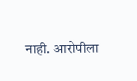नाही. आरोपीला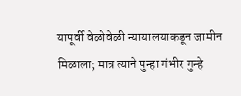यापूर्वी वेळोवेळी न्यायालयाकडून जामीन मिळाला; मात्र त्याने पुन्हा गंभीर गुन्हे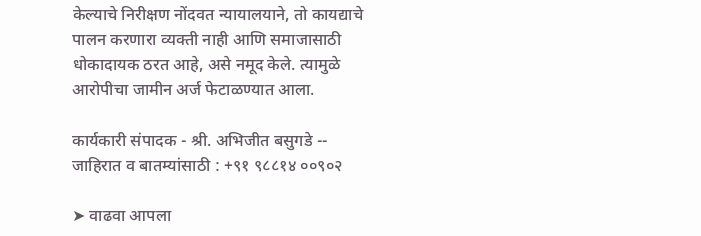केल्याचे निरीक्षण नोंदवत न्यायालयाने, तो कायद्याचे पालन करणारा व्यक्ती नाही आणि समाजासाठी धोकादायक ठरत आहे, असे नमूद केले. त्यामुळे आरोपीचा जामीन अर्ज फेटाळण्यात आला.

कार्यकारी संपादक - श्री. अभिजीत बसुगडे -- जाहिरात व बातम्यांसाठी : +९१ ९८८१४ ००९०२

➤ वाढवा आपला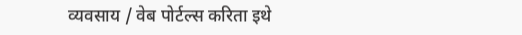व्यवसाय / वेब पोर्टल्स करिता इथे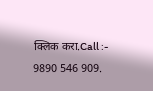क्लिक करा.Call :- 9890 546 909.